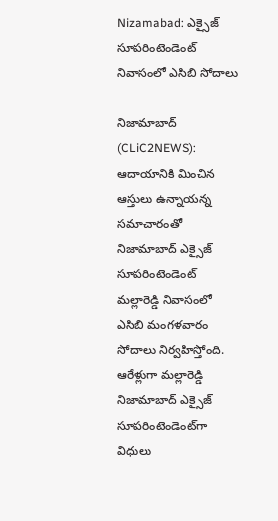Nizamabad: ఎక్సైజ్ సూప‌రింటెండెంట్ నివాసంలో ఎసిబి సోదాలు

నిజామాబాద్ (CLiC2NEWS): ఆదాయానికి మించిన ఆస్తులు ఉన్నాయ‌న్న స‌మాచారంతో నిజామాబాద్ ఎక్సైజ్ సూప‌రింటెండెంట్ మల్లారెడ్డి నివాసంలో ఎసిబి మంగ‌ళ‌వారం సోదాలు నిర్వ‌హిస్తోంది. ఆరేళ్లుగా మ‌ల్లారెడ్డి నిజామాబాద్ ఎక్సైజ్ సూప‌రింటెండెంట్‌గా విధులు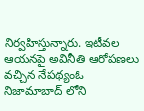నిర్వ‌హిస్తున్నారు. ఇటీవ‌ల ఆయ‌న‌పై అవినీతి ఆరోప‌ణ‌లు వ‌చ్చిన నేప‌థ్యంఓ నిజామాబాద్ లోని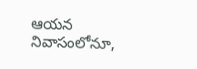ఆయ‌న నివాసంలోనూ,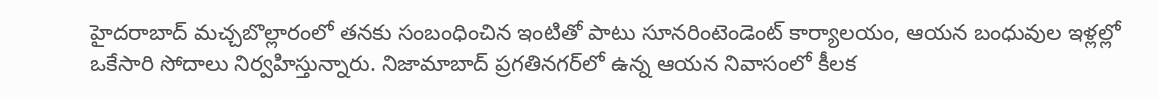హైద‌రాబాద్ మ‌చ్చ‌బొల్లారంలో త‌న‌కు సంబంధించిన ఇంటితో పాటు సూన‌రింటెండెంట్ కార్యాల‌యం, ఆయ‌న బంధువుల ఇళ్ల‌ల్లో ఒకేసారి సోదాలు నిర్వ‌హిస్తున్నారు. నిజామాబాద్ ప్ర‌గ‌తిన‌గ‌ర్‌లో ఉన్న ఆయ‌న నివాసంలో కీల‌క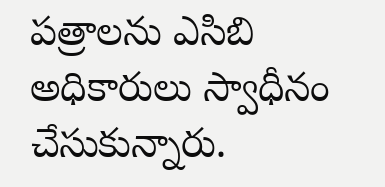ప‌త్రాలను ఎసిబి అధికారులు స్వాధీనం చేసుకున్నారు.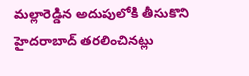మ‌ల్లారెడ్డిన అదుపులోకి తీసుకొని హైద‌రాబాద్ త‌ర‌లించిన‌ట్లు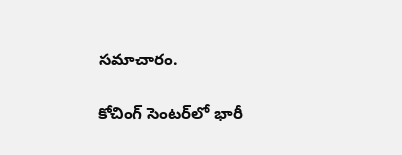స‌మాచారం.

కోచింగ్ సెంట‌ర్‌లో భారీ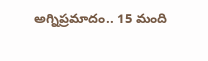అగ్నిప్ర‌మాదం.. 15 మంది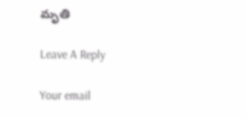మృతి

Leave A Reply

Your email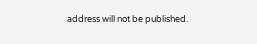address will not be published.